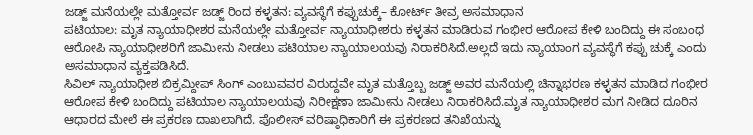ಜಡ್ಜ್ ಮನೆಯಲ್ಲೇ ಮತ್ತೋರ್ವ ಜಡ್ಜ್ ರಿಂದ ಕಳ್ಳತನ: ವ್ಯವಸ್ಥೆಗೆ ಕಪ್ಪುಚುಕ್ಕೆ– ಕೋರ್ಟ್ ತೀವ್ರ ಅಸಮಾಧಾನ
ಪಟಿಯಾಲ: ಮೃತ ನ್ಯಾಯಾಧೀಶರ ಮನೆಯಲ್ಲೇ ಮತ್ತೋರ್ವ ನ್ಯಾಯಾಧೀಶರು ಕಳ್ಳತನ ಮಾಡಿರುವ ಗಂಭೀರ ಆರೋಪ ಕೇಳಿ ಬಂದಿದ್ದು ಈ ಸಂಬಂಧ ಆರೋಪಿ ನ್ಯಾಯಾಧೀಶರಿಗೆ ಜಾಮೀನು ನೀಡಲು ಪಟಿಯಾಲ ನ್ಯಾಯಾಲಯವು ನಿರಾಕರಿಸಿದೆ.ಅಲ್ಲದೆ ಇದು ನ್ಯಾಯಾಂಗ ವ್ಯವಸ್ಥೆಗೆ ಕಪ್ಪು ಚುಕ್ಕೆ ಎಂದು ಅಸಮಾಧಾನ ವ್ಯಕ್ತಪಡಿಸಿದೆ.
ಸಿವಿಲ್ ನ್ಯಾಯಾಧೀಶ ಬಿಕ್ರಮ್ದೀಪ್ ಸಿಂಗ್ ಎಂಬುವವರ ವಿರುದ್ದವೇ ಮೃತ ಮತ್ತೊಬ್ಬ ಜಡ್ಜ್ ಅವರ ಮನೆಯಲ್ಲಿ ಚಿನ್ನಾಭರಣ ಕಳ್ಳತನ ಮಾಡಿದ ಗಂಭೀರ ಆರೋಪ ಕೇಳಿ ಬಂದಿದ್ದು ಪಟಿಯಾಲ ನ್ಯಾಯಾಲಯವು ನಿರೀಕ್ಷಣಾ ಜಾಮೀನು ನೀಡಲು ನಿರಾಕರಿಸಿದೆ.ಮೃತ ನ್ಯಾಯಾಧೀಶರ ಮಗ ನೀಡಿದ ದೂರಿನ ಆಧಾರದ ಮೇಲೆ ಈ ಪ್ರಕರಣ ದಾಖಲಾಗಿದೆ. ಪೊಲೀಸ್ ವರಿಷ್ಠಾಧಿಕಾರಿಗೆ ಈ ಪ್ರಕರಣದ ತನಿಖೆಯನ್ನು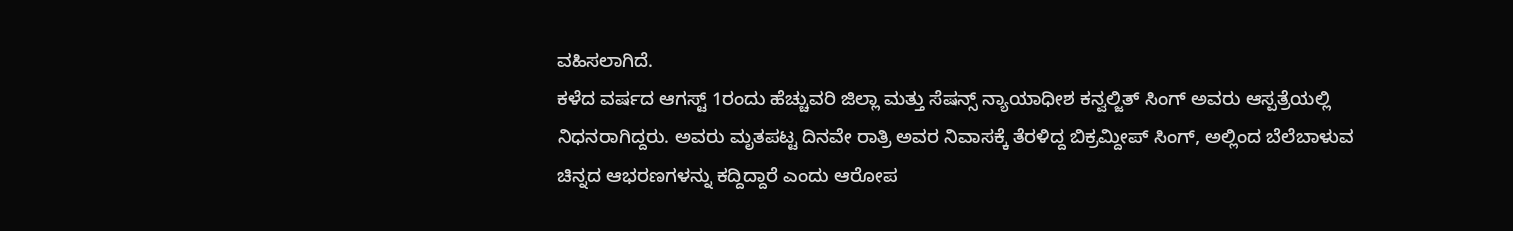ವಹಿಸಲಾಗಿದೆ.
ಕಳೆದ ವರ್ಷದ ಆಗಸ್ಟ್ 1ರಂದು ಹೆಚ್ಚುವರಿ ಜಿಲ್ಲಾ ಮತ್ತು ಸೆಷನ್ಸ್ ನ್ಯಾಯಾಧೀಶ ಕನ್ವಲ್ಜಿತ್ ಸಿಂಗ್ ಅವರು ಆಸ್ಪತ್ರೆಯಲ್ಲಿ ನಿಧನರಾಗಿದ್ದರು. ಅವರು ಮೃತಪಟ್ಟ ದಿನವೇ ರಾತ್ರಿ ಅವರ ನಿವಾಸಕ್ಕೆ ತೆರಳಿದ್ದ ಬಿಕ್ರಮ್ದೀಪ್ ಸಿಂಗ್, ಅಲ್ಲಿಂದ ಬೆಲೆಬಾಳುವ ಚಿನ್ನದ ಆಭರಣಗಳನ್ನು ಕದ್ದಿದ್ದಾರೆ ಎಂದು ಆರೋಪ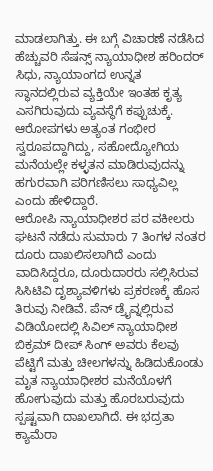ಮಾಡಲಾಗಿತ್ತು. ಈ ಬಗ್ಗೆ ವಿಚಾರಣೆ ನಡೆಸಿದ ಹೆಚ್ಚುವರಿ ಸೆಷನ್ಸ್ ನ್ಯಾಯಾಧೀಶ ಹರಿಂದರ್ ಸಿಧು, ನ್ಯಾಯಾಂಗದ ಉನ್ನತ ಸ್ಥಾನದಲ್ಲಿರುವ ವ್ಯಕ್ತಿಯೇ ಇಂತಹ ಕೃತ್ಯ ಎಸಗಿರುವುದು ವ್ಯವಸ್ಥೆಗೆ ಕಪ್ಪುಚುಕ್ಕೆ. ಆರೋಪಗಳು ಅತ್ಯಂತ ಗಂಭೀರ ಸ್ವರೂಪದ್ದಾಗಿದ್ದು, ಸಹೋದ್ಯೋಗಿಯ ಮನೆಯಲ್ಲೇ ಕಳ್ಳತನ ಮಾಡಿರುವುದನ್ನು ಹಗುರವಾಗಿ ಪರಿಗಣಿಸಲು ಸಾಧ್ಯವಿಲ್ಲ ಎಂದು ಹೇಳಿದ್ದಾರೆ.
ಆರೋಪಿ ನ್ಯಾಯಾಧೀಶರ ಪರ ವಕೀಲರು ಘಟನೆ ನಡೆದು ಸುಮಾರು 7 ತಿಂಗಳ ನಂತರ ದೂರು ದಾಖಲಿಸಲಾಗಿದೆ ಎಂದು ವಾದಿಸಿದ್ದರೂ, ದೂರುದಾರರು ಸಲ್ಲಿಸಿರುವ ಸಿಸಿಟಿವಿ ದೃಶ್ಯಾವಳಿಗಳು ಪ್ರಕರಣಕ್ಕೆ ಹೊಸ ತಿರುವು ನೀಡಿವೆ. ಪೆನ್ ಡ್ರೈವ್ನಲ್ಲಿರುವ ವಿಡಿಯೋದಲ್ಲಿ ಸಿವಿಲ್ ನ್ಯಾಯಾಧೀಶ ಬಿಕ್ರಮ್ ದೀಪ್ ಸಿಂಗ್ ಅವರು ಕೆಲವು ಪೆಟ್ಟಿಗೆ ಮತ್ತು ಚೀಲಗಳನ್ನು ಹಿಡಿದುಕೊಂಡು ಮೃತ ನ್ಯಾಯಾಧೀಶರ ಮನೆಯೊಳಗೆ ಹೋಗುವುದು ಮತ್ತು ಹೊರಬರುವುದು ಸ್ಪಷ್ಟವಾಗಿ ದಾಖಲಾಗಿದೆ. ಈ ಭದ್ರತಾ ಕ್ಯಾಮೆರಾ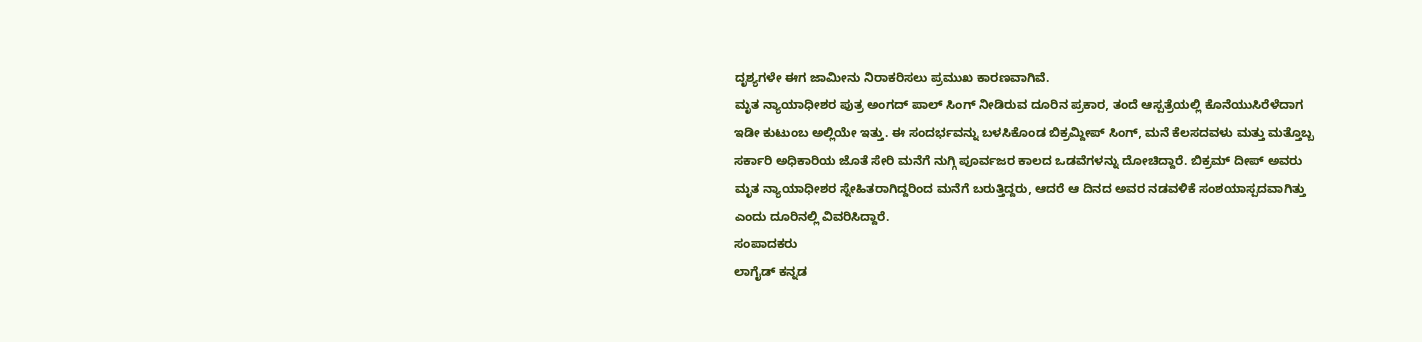ದೃಶ್ಯಗಳೇ ಈಗ ಜಾಮೀನು ನಿರಾಕರಿಸಲು ಪ್ರಮುಖ ಕಾರಣವಾಗಿವೆ.
ಮೃತ ನ್ಯಾಯಾಧೀಶರ ಪುತ್ರ ಅಂಗದ್ ಪಾಲ್ ಸಿಂಗ್ ನೀಡಿರುವ ದೂರಿನ ಪ್ರಕಾರ, ತಂದೆ ಆಸ್ಪತ್ರೆಯಲ್ಲಿ ಕೊನೆಯುಸಿರೆಳೆದಾಗ ಇಡೀ ಕುಟುಂಬ ಅಲ್ಲಿಯೇ ಇತ್ತು. ಈ ಸಂದರ್ಭವನ್ನು ಬಳಸಿಕೊಂಡ ಬಿಕ್ರಮ್ದೀಪ್ ಸಿಂಗ್, ಮನೆ ಕೆಲಸದವಳು ಮತ್ತು ಮತ್ತೊಬ್ಬ ಸರ್ಕಾರಿ ಅಧಿಕಾರಿಯ ಜೊತೆ ಸೇರಿ ಮನೆಗೆ ನುಗ್ಗಿ ಪೂರ್ವಜರ ಕಾಲದ ಒಡವೆಗಳನ್ನು ದೋಚಿದ್ದಾರೆ. ಬಿಕ್ರಮ್ ದೀಪ್ ಅವರು ಮೃತ ನ್ಯಾಯಾಧೀಶರ ಸ್ನೇಹಿತರಾಗಿದ್ದರಿಂದ ಮನೆಗೆ ಬರುತ್ತಿದ್ದರು, ಆದರೆ ಆ ದಿನದ ಅವರ ನಡವಳಿಕೆ ಸಂಶಯಾಸ್ಪದವಾಗಿತ್ತು ಎಂದು ದೂರಿನಲ್ಲಿ ವಿವರಿಸಿದ್ದಾರೆ.
ಸಂಪಾದಕರು
ಲಾಗೈಡ್ ಕನ್ನಡ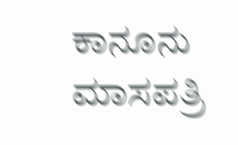ಕಾನೂನು ಮಾಸಪತ್ರಿ